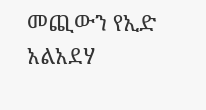መጪውን የኢድ አልአደሃ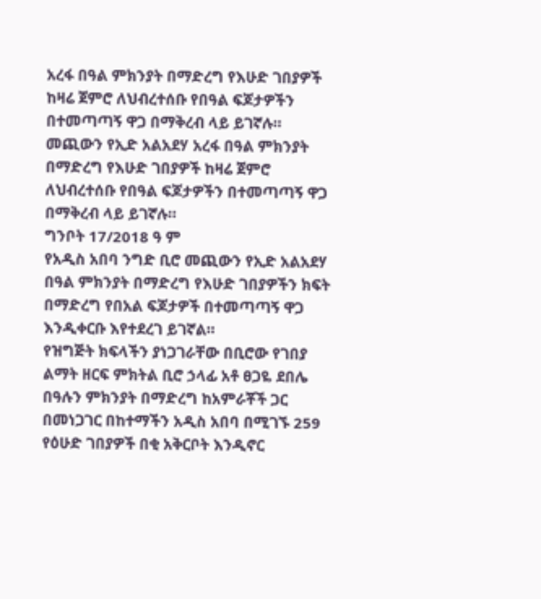አረፋ በዓል ምክንያት በማድረግ የእሁድ ገበያዎች ከዛሬ ጀምሮ ለህብረተሰቡ የበዓል ፍጆታዎችን በተመጣጣኝ ዋጋ በማቅረብ ላይ ይገኛሉ።
መጪውን የኢድ አልአደሃ አረፋ በዓል ምክንያት በማድረግ የእሁድ ገበያዎች ከዛሬ ጀምሮ ለህብረተሰቡ የበዓል ፍጆታዎችን በተመጣጣኝ ዋጋ በማቅረብ ላይ ይገኛሉ።
ግንቦት 17/2018 ዓ ም
የአዲስ አበባ ንግድ ቢሮ መጪውን የኢድ አልአደሃ በዓል ምክንያት በማድረግ የእሁድ ገበያዎችን ክፍት በማድረግ የበአል ፍጆታዎች በተመጣጣኝ ዋጋ እንዲቀርቡ እየተደረገ ይገኛል።
የዝግጅት ክፍላችን ያነጋገራቸው በቢሮው የገበያ ልማት ዘርፍ ምክትል ቢሮ ኃላፊ አቶ ፀጋዬ ደበሌ በዓሉን ምክንያት በማድረግ ከአምራቾች ጋር በመነጋገር በከተማችን አዲስ አበባ በሚገኙ 259 የዕሁድ ገበያዎች በቂ አቅርቦት እንዲኖር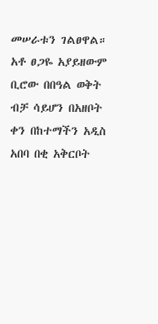መሠራቱን ገልፀዋል።
አቶ ፀጋዬ አያይዘውም ቢሮው በበዓል ወቅት ብቻ ሳይሆን በአዘቦት ቀን በከተማችን አዲስ አበባ በቂ አቅርቦት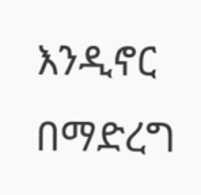እንዲኖር በማድረግ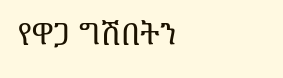የዋጋ ግሽበትን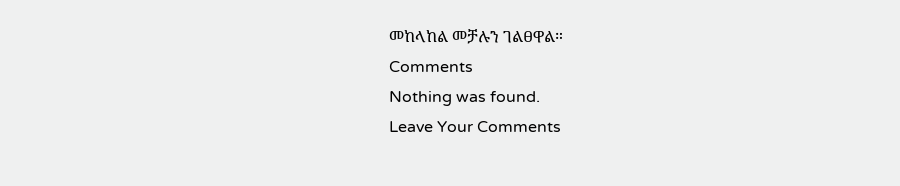መከላከል መቻሉን ገልፀዋል።
Comments
Nothing was found.
Leave Your Comments